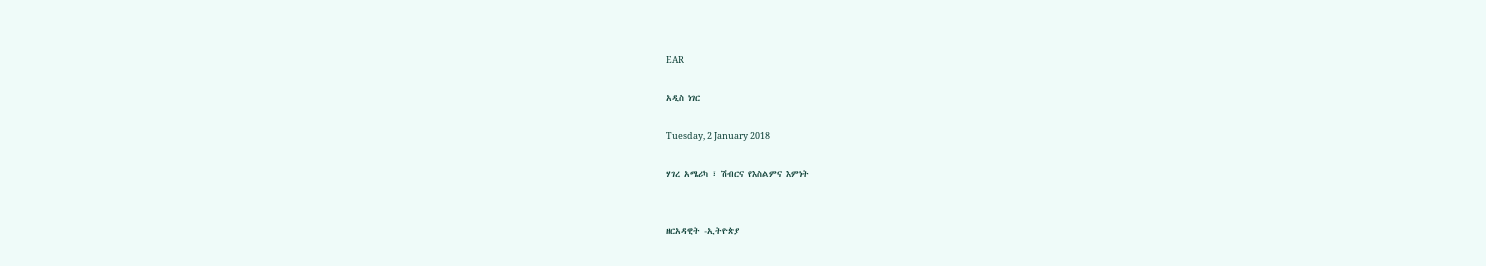EAR

አዲስ ነገር

Tuesday, 2 January 2018

ሃገረ አሜሪካ ፣ ሽብርና የእስልምና እምነት


ዘርአዳዊት -ኢትዮጵያ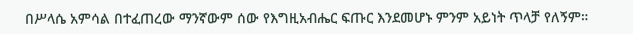በሥላሴ አምሳል በተፈጠረው ማንኛውም ሰው የእግዚአብሔር ፍጡር እንደመሆኑ ምንም አይነት ጥላቻ የለኝም።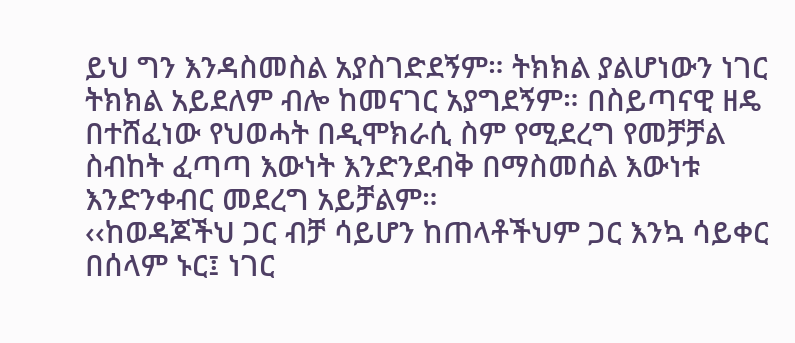ይህ ግን እንዳስመስል አያስገድደኝም። ትክክል ያልሆነውን ነገር ትክክል አይደለም ብሎ ከመናገር አያግደኝም። በስይጣናዊ ዘዴ በተሸፈነው የህወሓት በዲሞክራሲ ስም የሚደረግ የመቻቻል ስብከት ፈጣጣ እውነት እንድንደብቅ በማስመሰል እውነቱ እንድንቀብር መደረግ አይቻልም።
‹‹ከወዳጆችህ ጋር ብቻ ሳይሆን ከጠላቶችህም ጋር እንኳ ሳይቀር በሰላም ኑር፤ ነገር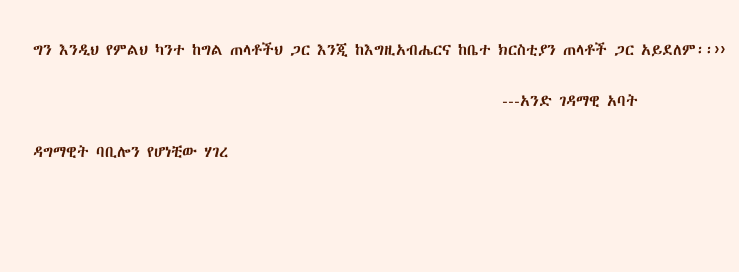ግን እንዲህ የምልህ ካንተ ከግል ጠላቶችህ ጋር እንጂ ከእግዚአብሔርና ከቤተ ክርስቲያን ጠላቶች ጋር አይደለም፡፡››

                                                                   ---አንድ ገዳማዊ አባት

ዳግማዊት ባቢሎን የሆነቺው ሃገረ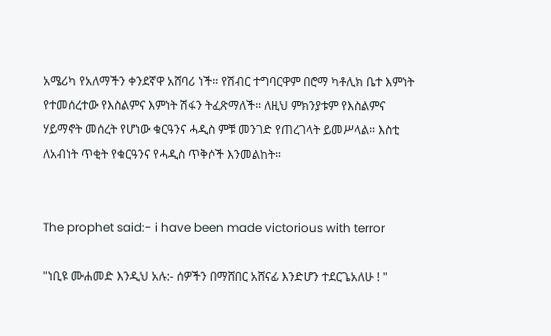አሜሪካ የአለማችን ቀንደኛዋ አሸባሪ ነች። የሽብር ተግባርዋም በሮማ ካቶሊክ ቤተ እምነት የተመሰረተው የእስልምና እምነት ሽፋን ትፈጽማለች። ለዚህ ምክንያቱም የእስልምና ሃይማኖት መሰረት የሆነው ቁርዓንና ሓዲስ ምቹ መንገድ የጠረገላት ይመሥላል። እስቲ ለአብነት ጥቂት የቁርዓንና የሓዲስ ጥቅሶች እንመልከት።


The prophet said:- i have been made victorious with terror

"ነቢዩ ሙሐመድ እንዲህ አሉ:- ሰዎችን በማሸበር አሸናፊ እንድሆን ተደርጌአለሁ ! "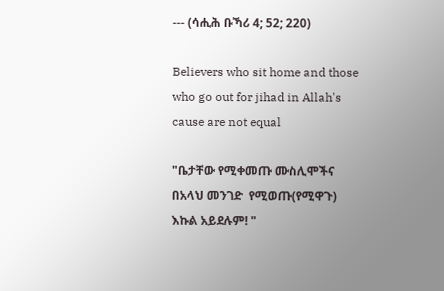--- (ሳሒሕ ቡኻሪ 4; 52; 220)

Believers who sit home and those who go out for jihad in Allah's cause are not equal

"ቤታቸው የሚቀመጡ ሙስሊሞችና በአላህ መንገድ  የሚወጡ(የሚዋጉ) እኩል አይደሉም! "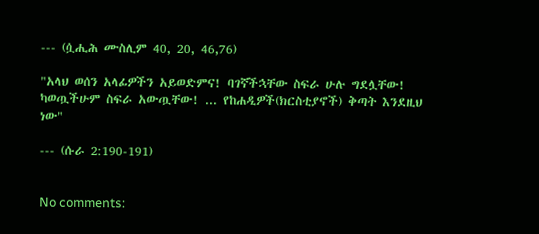--- (ሷሒሕ ሙስሊም 40, 20, 46,76)

"አላህ ወሰን አላፊዎችን አይወድምና! ባገኛችኋቸው ስፍራ ሁሉ ግደሏቸው! ካወጧችሁም ስፍራ አውጧቸው! ... የከሐዲዎች(ክርስቲያኖች) ቅጣት እንደዚህ ነው"

--- (ሱራ 2:190-191)


No comments: